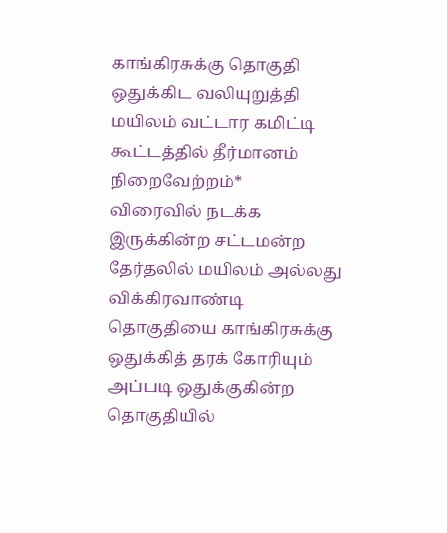காங்கிரசுக்கு தொகுதி ஒதுக்கிட வலியுறுத்தி மயிலம் வட்டார கமிட்டி கூட்டத்தில் தீர்மானம் நிறைவேற்றம்*
விரைவில் நடக்க இருக்கின்ற சட்டமன்ற தேர்தலில் மயிலம் அல்லது விக்கிரவாண்டி தொகுதியை காங்கிரசுக்கு ஒதுக்கித் தரக் கோரியும் அப்படி ஒதுக்குகின்ற தொகுதியில்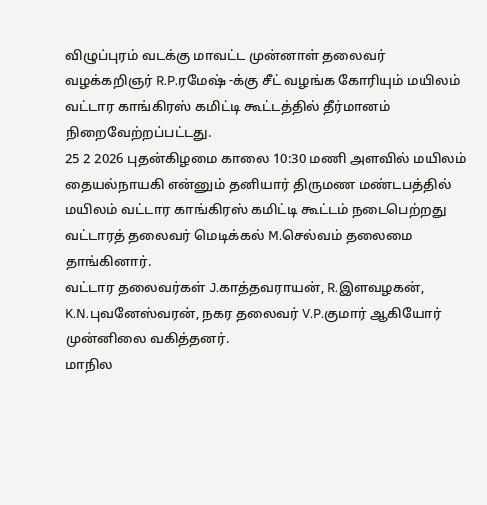விழுப்புரம் வடக்கு மாவட்ட முன்னாள் தலைவர் வழக்கறிஞர் R.P.ரமேஷ் -க்கு சீட் வழங்க கோரியும் மயிலம் வட்டார காங்கிரஸ் கமிட்டி கூட்டத்தில் தீர்மானம் நிறைவேற்றப்பட்டது.
25 2 2026 புதன்கிழமை காலை 10:30 மணி அளவில் மயிலம் தையல்நாயகி என்னும் தனியார் திருமண மண்டபத்தில் மயிலம் வட்டார காங்கிரஸ் கமிட்டி கூட்டம் நடைபெற்றது
வட்டாரத் தலைவர் மெடிக்கல் M.செல்வம் தலைமை தாங்கினார்.
வட்டார தலைவர்கள் J.காத்தவராயன், R.இளவழகன், K.N.புவனேஸ்வரன், நகர தலைவர் V.P.குமார் ஆகியோர் முன்னிலை வகித்தனர்.
மாநில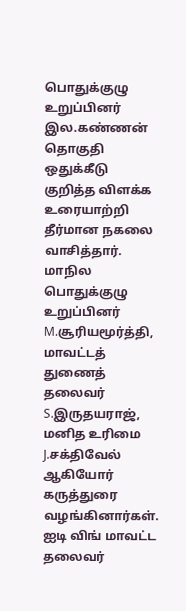பொதுக்குழு உறுப்பினர் இல.கண்ணன் தொகுதி ஒதுக்கீடு குறித்த விளக்க உரையாற்றி தீர்மான நகலை வாசித்தார்.
மாநில பொதுக்குழு உறுப்பினர் M.சூரியமூர்த்தி, மாவட்டத் துணைத் தலைவர் S.இருதயராஜ், மனித உரிமை J.சக்திவேல் ஆகியோர் கருத்துரை வழங்கினார்கள்.
ஐடி விங் மாவட்ட தலைவர்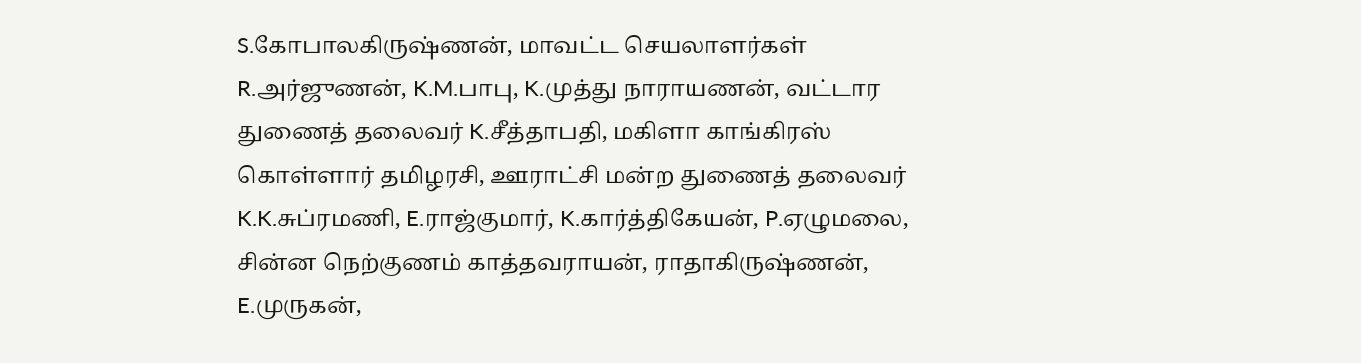S.கோபாலகிருஷ்ணன், மாவட்ட செயலாளர்கள் R.அர்ஜுணன், K.M.பாபு, K.முத்து நாராயணன், வட்டார துணைத் தலைவர் K.சீத்தாபதி, மகிளா காங்கிரஸ் கொள்ளார் தமிழரசி, ஊராட்சி மன்ற துணைத் தலைவர் K.K.சுப்ரமணி, E.ராஜ்குமார், K.கார்த்திகேயன், P.ஏழுமலை, சின்ன நெற்குணம் காத்தவராயன், ராதாகிருஷ்ணன், E.முருகன்,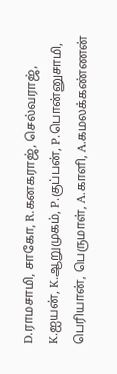D.ராமசாமி, சாகோ, R.கனகராஜ், செல்வராஜ், K.ஐயன், K.ஆறுமுகம், P.குப்பன், P.பொன்னுசாமி, பெரியான், பெருமாள், A.காளி, A.கமலக்கண்ணன்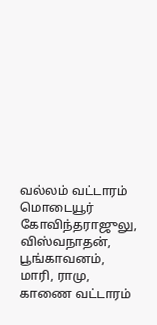வல்லம் வட்டாரம் மொடையூர் கோவிந்தராஜுலு, விஸ்வநாதன், பூங்காவனம், மாரி, ராமு, காணை வட்டாரம்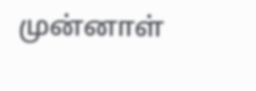முன்னாள்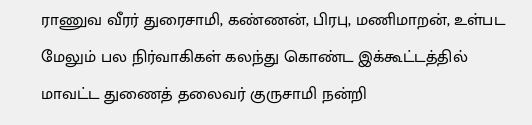ராணுவ வீரர் துரைசாமி, கண்ணன், பிரபு, மணிமாறன், உள்பட மேலும் பல நிர்வாகிகள் கலந்து கொண்ட இக்கூட்டத்தில் மாவட்ட துணைத் தலைவர் குருசாமி நன்றி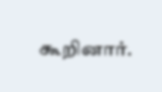கூறினார்.